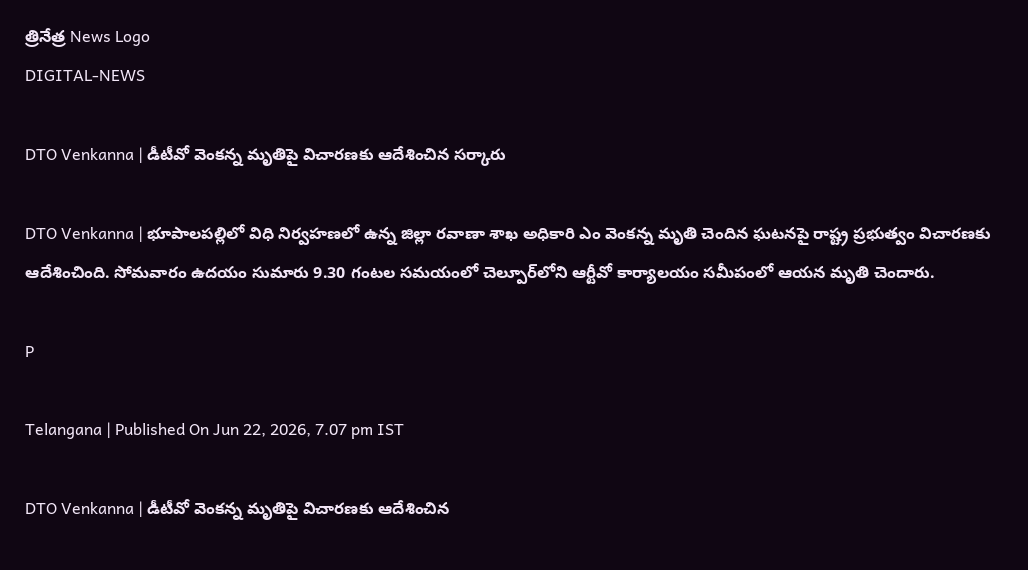త్రినేత్ర News Logo
DIGITAL-NEWS

DTO Venkanna | డీటీవో వెంక‌న్న మృతిపై విచార‌ణ‌కు ఆదేశించిన స‌ర్కారు

DTO Venkanna | భూపాలపల్లిలో విధి నిర్వహణలో ఉన్న జిల్లా రవాణా శాఖ అధికారి ఎం వెంకన్న మృతి చెందిన ఘటనపై రాష్ట్ర ప్రభుత్వం విచారణకు ఆదేశించింది. సోమ‌వారం ఉద‌యం సుమారు 9.30 గంట‌ల స‌మ‌యంలో చెల్పూర్‌లోని ఆర్టీవో కార్యాలయం సమీపంలో ఆయ‌న మృతి చెందారు.

P

Telangana | Published On Jun 22, 2026, 7.07 pm IST

DTO Venkanna | డీటీవో వెంక‌న్న మృతిపై విచార‌ణ‌కు ఆదేశించిన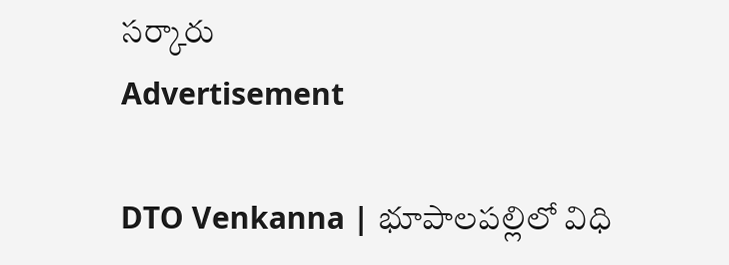స‌ర్కారు
Advertisement

DTO Venkanna | భూపాలపల్లిలో విధి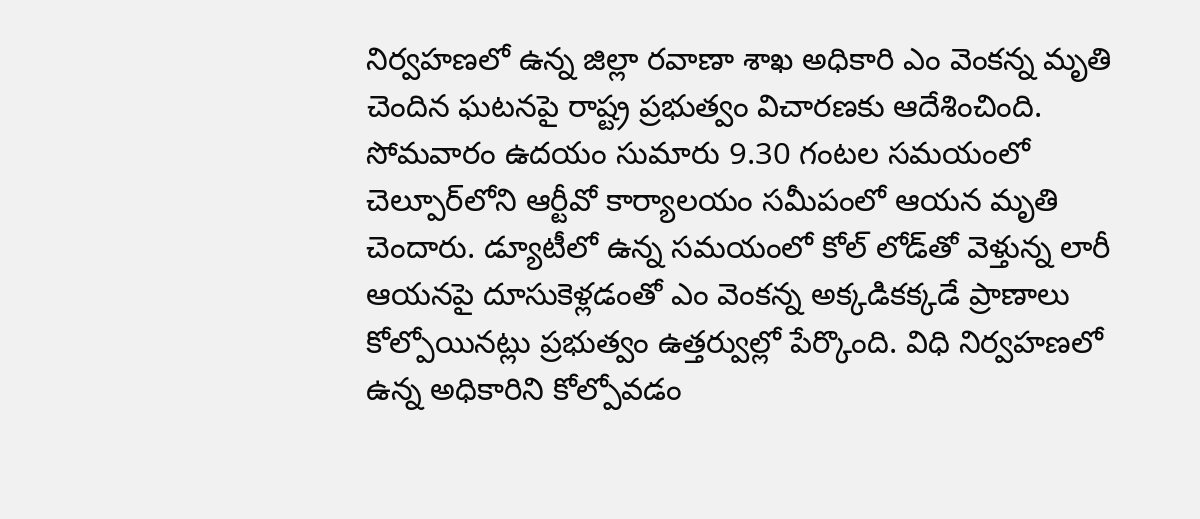నిర్వహణలో ఉన్న జిల్లా రవాణా శాఖ అధికారి ఎం వెంకన్న మృతి చెందిన ఘటనపై రాష్ట్ర ప్రభుత్వం విచారణకు ఆదేశించింది. సోమ‌వారం ఉద‌యం సుమారు 9.30 గంట‌ల స‌మ‌యంలో చెల్పూర్‌లోని ఆర్టీవో కార్యాలయం సమీపంలో ఆయ‌న మృతి చెందారు. డ్యూటీలో ఉన్న సమయంలో కోల్ లోడ్‌తో వెళ్తున్న లారీ ఆయనపై దూసుకెళ్లడంతో ఎం వెంకన్న అక్కడికక్కడే ప్రాణాలు కోల్పోయినట్లు ప్ర‌భుత్వం ఉత్త‌ర్వుల్లో పేర్కొంది. విధి నిర్వహణలో ఉన్న అధికారిని కోల్పోవడం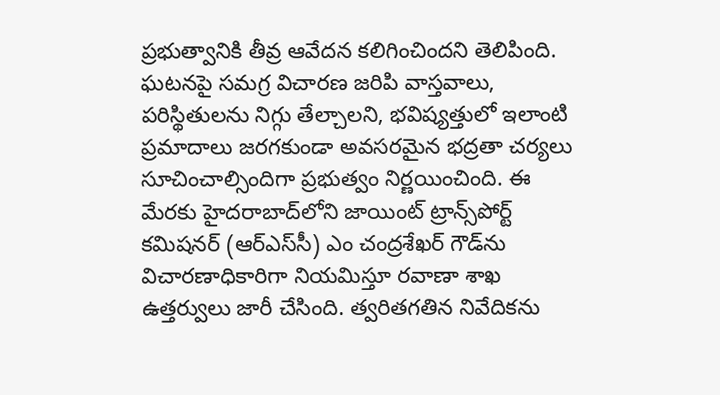ప్రభుత్వానికి తీవ్ర ఆవేదన కలిగించింద‌ని తెలిపింది. ఘటనపై సమగ్ర విచారణ జరిపి వాస్తవాలు, పరిస్థితులను నిగ్గు తేల్చాల‌ని, భవిష్యత్తులో ఇలాంటి ప్రమాదాలు జరగకుండా అవసరమైన భద్రతా చర్యలు సూచించాల్సిందిగా ప్రభుత్వం నిర్ణయించింది. ఈ మేరకు హైదరాబాద్‌లోని జాయింట్ ట్రాన్స్‌పోర్ట్ కమిషనర్ (ఆర్‌ఎస్‌సీ) ఎం చంద్రశేఖర్ గౌడ్‌ను విచారణాధికారిగా నియమిస్తూ రవాణా శాఖ ఉత్తర్వులు జారీ చేసింది. త్వరితగతిన నివేదికను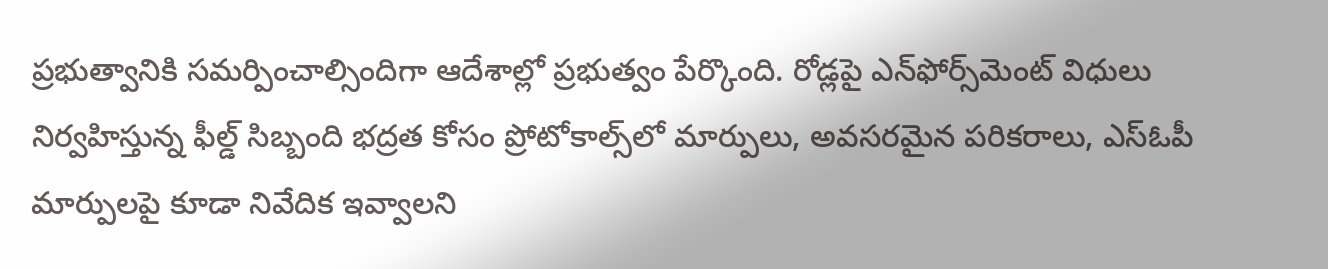ప్రభుత్వానికి సమర్పించాల్సిందిగా ఆదేశాల్లో ప్ర‌భుత్వం పేర్కొంది. రోడ్లపై ఎన్‌ఫోర్స్‌మెంట్ విధులు నిర్వహిస్తున్న ఫీల్డ్ సిబ్బంది భద్రత కోసం ప్రోటోకాల్స్‌లో మార్పులు, అవసరమైన పరికరాలు, ఎస్‌ఓపీ మార్పులపై కూడా నివేదిక ఇవ్వాలని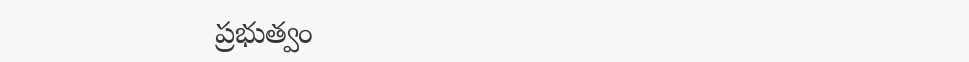ప్రభుత్వం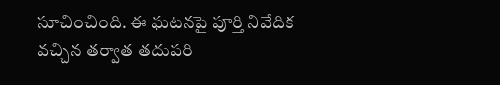సూచించింది. ఈ ఘటనపై పూర్తి నివేదిక వచ్చిన తర్వాత తదుపరి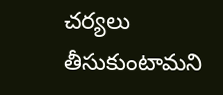చర్యలు తీసుకుంటామని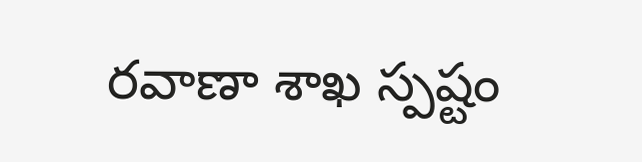రవాణా శాఖ స్పష్టం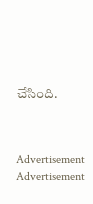చేసింది.



Advertisement
Advertisement